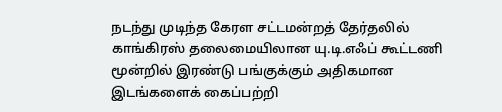நடந்து முடிந்த கேரள சட்டமன்றத் தேர்தலில் காங்கிரஸ் தலைமையிலான யு.டி.எஃப் கூட்டணி மூன்றில் இரண்டு பங்குக்கும் அதிகமான இடங்களைக் கைப்பற்றி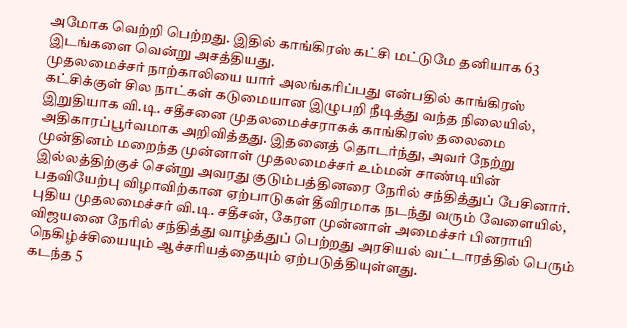அமோக வெற்றி பெற்றது. இதில் காங்கிரஸ் கட்சி மட்டுமே தனியாக 63 இடங்களை வென்று அசத்தியது.
முதலமைச்சர் நாற்காலியை யார் அலங்கரிப்பது என்பதில் காங்கிரஸ் கட்சிக்குள் சில நாட்கள் கடுமையான இழுபறி நீடித்து வந்த நிலையில், இறுதியாக வி.டி. சதீசனை முதலமைச்சராகக் காங்கிரஸ் தலைமை அதிகாரப்பூர்வமாக அறிவித்தது. இதனைத் தொடர்ந்து, அவர் நேற்று முன்தினம் மறைந்த முன்னாள் முதலமைச்சர் உம்மன் சாண்டியின் இல்லத்திற்குச் சென்று அவரது குடும்பத்தினரை நேரில் சந்தித்துப் பேசினார்.
பதவியேற்பு விழாவிற்கான ஏற்பாடுகள் தீவிரமாக நடந்து வரும் வேளையில், புதிய முதலமைச்சர் வி.டி. சதீசன், கேரள முன்னாள் அமைச்சர் பினராயி விஜயனை நேரில் சந்தித்து வாழ்த்துப் பெற்றது அரசியல் வட்டாரத்தில் பெரும் நெகிழ்ச்சியையும் ஆச்சரியத்தையும் ஏற்படுத்தியுள்ளது.
கடந்த 5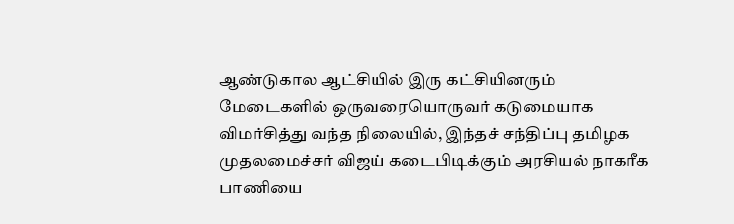ஆண்டுகால ஆட்சியில் இரு கட்சியினரும் மேடைகளில் ஒருவரையொருவர் கடுமையாக விமர்சித்து வந்த நிலையில், இந்தச் சந்திப்பு தமிழக முதலமைச்சர் விஜய் கடைபிடிக்கும் அரசியல் நாகரீக பாணியை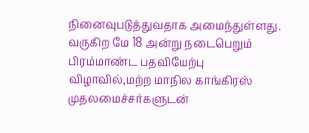நினைவுபடுத்துவதாக அமைந்துள்ளது.
வருகிற மே 18 அன்று நடைபெறும் பிரம்மாண்ட பதவியேற்பு விழாவில்,மற்ற மாநில காங்கிரஸ் முதலமைச்சர்களுடன்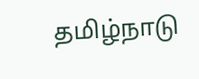தமிழ்நாடு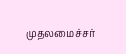முதலமைச்சர்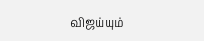விஜய்யும்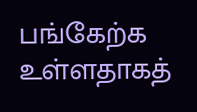பங்கேற்க உள்ளதாகத்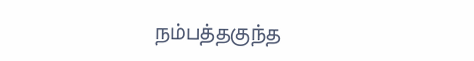நம்பத்தகுந்த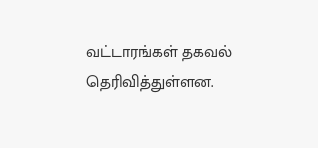வட்டாரங்கள் தகவல் தெரிவித்துள்ளன.